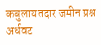कबुलायतदार जमीन प्रश्न अर्धवट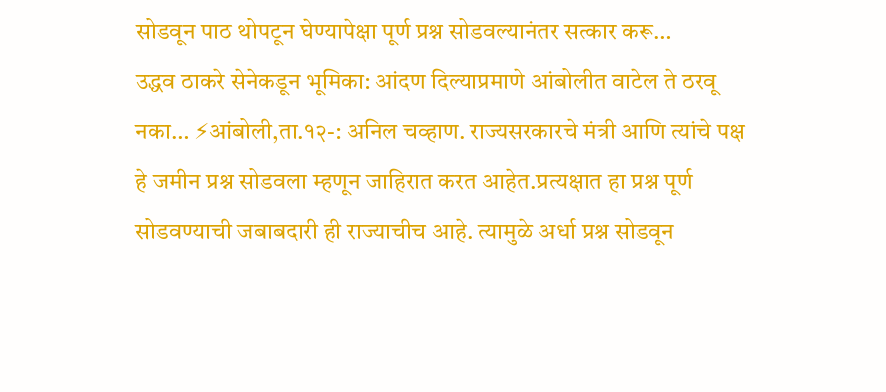सोडवून पाठ थोपटून घेण्यापेक्षा पूर्ण प्रश्न सोडवल्यानंतर सत्कार करू…
उद्धव ठाकरे सेनेकडून भूमिका: आंदण दिल्याप्रमाणे आंबोलीत वाटेल ते ठरवू नका… ⚡आंबोली,ता.१२-: अनिल चव्हाण. राज्यसरकारचे मंत्री आणि त्यांचे पक्ष हे जमीन प्रश्न सोडवला म्हणून जाहिरात करत आहेत.प्रत्यक्षात हा प्रश्न पूर्ण सोडवण्याची जबाबदारी ही राज्याचीच आहे. त्यामुळे अर्धा प्रश्न सोडवून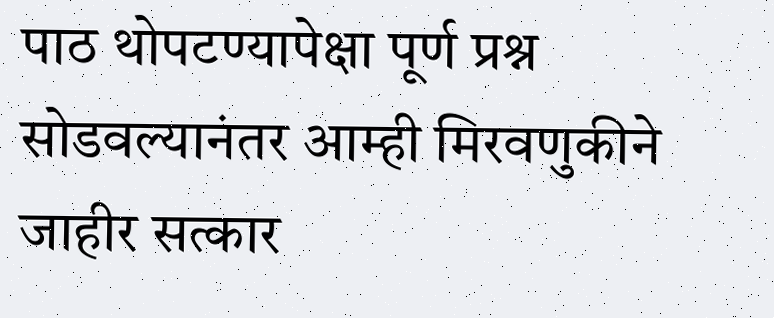पाठ थोपटण्यापेक्षा पूर्ण प्रश्न सोडवल्यानंतर आम्ही मिरवणुकीने जाहीर सत्कार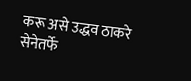करू असे उद्धव ठाकरे सेनेतर्फे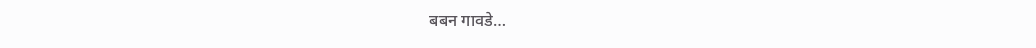बबन गावडे…